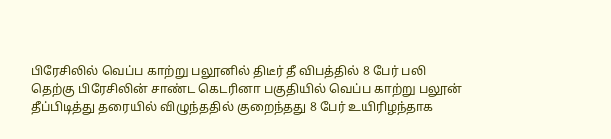பிரேசிலில் வெப்ப காற்று பலூனில் திடீர் தீ விபத்தில் 8 பேர் பலி
தெற்கு பிரேசிலின் சாண்ட கெடரினா பகுதியில் வெப்ப காற்று பலூன் தீப்பிடித்து தரையில் விழுந்ததில் குறைந்தது 8 பேர் உயிரிழந்தாக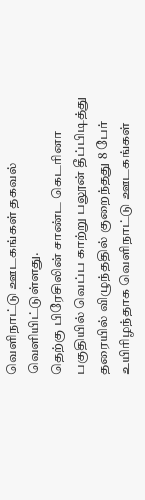வெளிநாட்டு ஊடகங்கள் தகவல் வெளியிட்டுள்ளது.
தெற்கு பிரேசிலின் சாண்ட கெடரினா பகுதியில் வெப்ப காற்று பலூன் தீப்பிடித்து தரையில் விழுந்ததில் குறைந்தது 8 பேர் உயிரிழந்தாக வெளிநாட்டு ஊடகங்கள்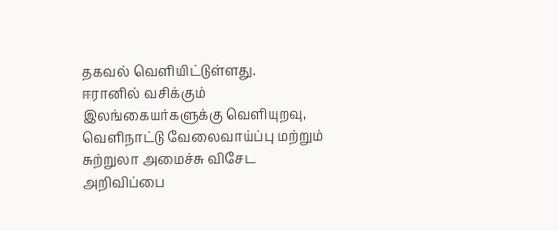தகவல் வெளியிட்டுள்ளது.
ஈரானில் வசிக்கும் இலங்கையர்களுக்கு வெளியுறவு, வெளிநாட்டு வேலைவாய்ப்பு மற்றும் சுற்றுலா அமைச்சு விசேட அறிவிப்பை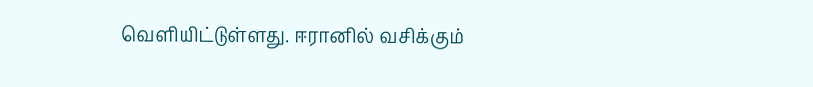வெளியிட்டுள்ளது. ஈரானில் வசிக்கும்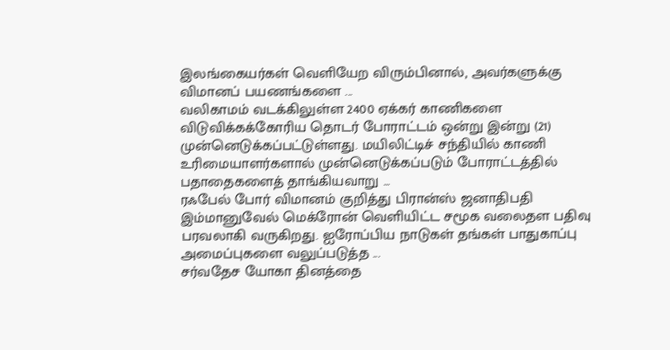இலங்கையர்கள் வெளியேற விரும்பினால், அவர்களுக்கு விமானப் பயணங்களை ...
வலிகாமம் வடக்கிலுள்ள 2400 ஏக்கர் காணிகளை விடுவிக்கக்கோரிய தொடர் போராட்டம் ஒன்று இன்று (21) முன்னெடுக்கப்பட்டுள்ளது. மயிலிட்டிச் சந்தியில் காணி உரிமையாளர்களால் முன்னெடுக்கப்படும் போராட்டத்தில் பதாதைகளைத் தாங்கியவாறு ...
ரஃபேல் போர் விமானம் குறித்து பிரான்ஸ் ஜனாதிபதி இம்மானுவேல் மெக்ரோன் வெளியிட்ட சமூக வலைதள பதிவு பரவலாகி வருகிறது. ஐரோப்பிய நாடுகள் தங்கள் பாதுகாப்பு அமைப்புகளை வலுப்படுத்த ...
சர்வதேச யோகா தினத்தை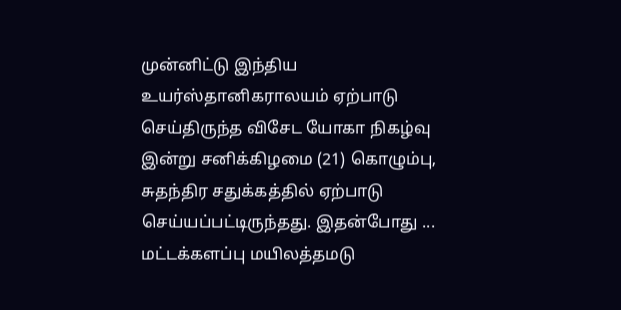முன்னிட்டு இந்திய உயர்ஸ்தானிகராலயம் ஏற்பாடு செய்திருந்த விசேட யோகா நிகழ்வு இன்று சனிக்கிழமை (21) கொழும்பு, சுதந்திர சதுக்கத்தில் ஏற்பாடு செய்யப்பட்டிருந்தது. இதன்போது ...
மட்டக்களப்பு மயிலத்தமடு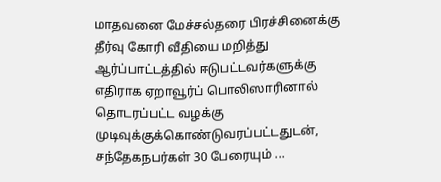மாதவனை மேச்சல்தரை பிரச்சினைக்கு தீர்வு கோரி வீதியை மறித்து ஆர்ப்பாட்டத்தில் ஈடுபட்டவர்களுக்கு எதிராக ஏறாவூர்ப் பொலிஸாரினால் தொடரப்பட்ட வழக்கு முடிவுக்குக்கொண்டுவரப்பட்டதுடன், சந்தேகநபர்கள் 30 பேரையும் ...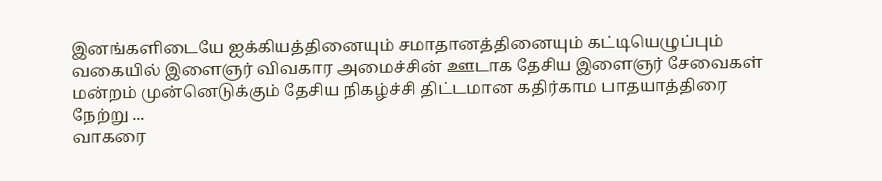இனங்களிடையே ஐக்கியத்தினையும் சமாதானத்தினையும் கட்டியெழுப்பும் வகையில் இளைஞர் விவகார அமைச்சின் ஊடாக தேசிய இளைஞர் சேவைகள் மன்றம் முன்னெடுக்கும் தேசிய நிகழ்ச்சி திட்டமான கதிர்காம பாதயாத்திரை நேற்று ...
வாகரை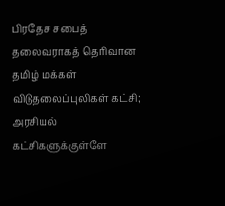பிரதேச சபைத் தலைவராகத் தெரிவான தமிழ் மக்கள் விடுதலைப்புலிகள் கட்சி; அரசியல் கட்சிகளுக்குள்ளே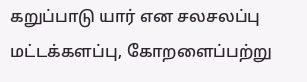கறுப்பாடு யார் என சலசலப்பு மட்டக்களப்பு, கோறளைப்பற்று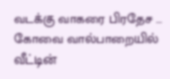வடக்கு வாகரை பிரதேச ...
கோவை வால்பாறையில் வீட்டின்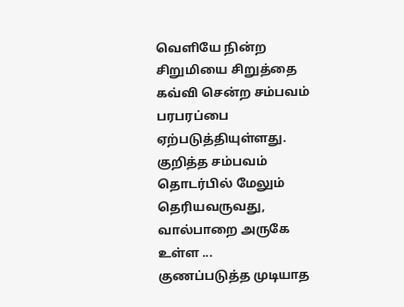வெளியே நின்ற சிறுமியை சிறுத்தை கவ்வி சென்ற சம்பவம் பரபரப்பை ஏற்படுத்தியுள்ளது. குறித்த சம்பவம் தொடர்பில் மேலும் தெரியவருவது, வால்பாறை அருகே உள்ள ...
குணப்படுத்த முடியாத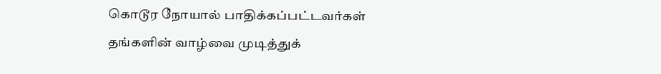கொடூர நோயால் பாதிக்கப்பட்டவர்கள் தங்களின் வாழ்வை முடித்துக்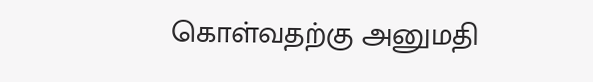கொள்வதற்கு அனுமதி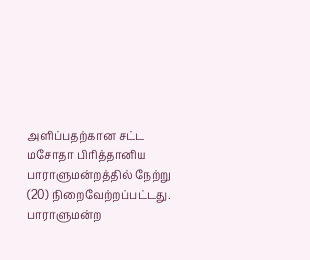அளிப்பதற்கான சட்ட மசோதா பிரித்தானிய பாராளுமன்றத்தில் நேற்று (20) நிறைவேற்றப்பட்டது. பாராளுமன்ற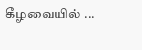கீழவையில் ...